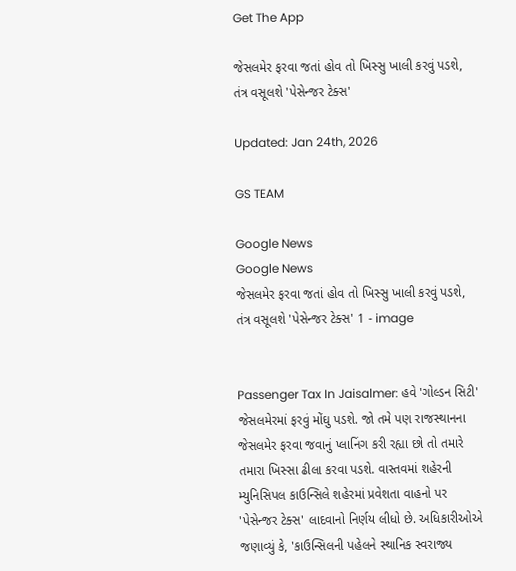Get The App

જેસલમેર ફરવા જતાં હોવ તો ખિસ્સુ ખાલી કરવું પડશે, તંત્ર વસૂલશે 'પેસેન્જર ટેક્સ'

Updated: Jan 24th, 2026

GS TEAM

Google News
Google News
જેસલમેર ફરવા જતાં હોવ તો ખિસ્સુ ખાલી કરવું પડશે, તંત્ર વસૂલશે 'પેસેન્જર ટેક્સ' 1 - image


Passenger Tax In Jaisalmer: હવે 'ગોલ્ડન સિટી' જેસલમેરમાં ફરવું મોંઘુ પડશે. જો તમે પણ રાજસ્થાનના જેસલમેર ફરવા જવાનું પ્લાનિંગ કરી રહ્યા છો તો તમારે તમારા ખિસ્સા ઢીલા કરવા પડશે. વાસ્તવમાં શહેરની મ્યુનિસિપલ કાઉન્સિલે શહેરમાં પ્રવેશતા વાહનો પર 'પેસેન્જર ટેક્સ' લાદવાનો નિર્ણય લીધો છે. અધિકારીઓએ જણાવ્યું કે, 'કાઉન્સિલની પહેલને સ્થાનિક સ્વરાજ્ય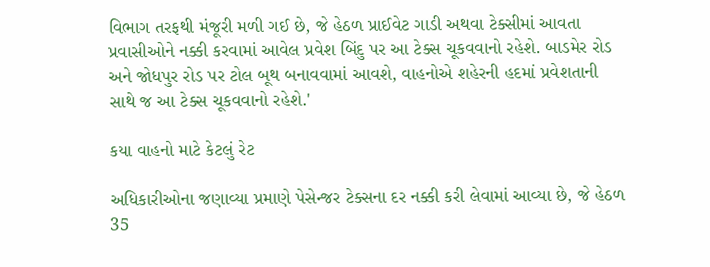વિભાગ તરફથી મંજૂરી મળી ગઈ છે, જે હેઠળ પ્રાઈવેટ ગાડી અથવા ટેક્સીમાં આવતા પ્રવાસીઓને નક્કી કરવામાં આવેલ પ્રવેશ બિંદુ પર આ ટેક્સ ચૂકવવાનો રહેશે. બાડમેર રોડ અને જોધપુર રોડ પર ટોલ બૂથ બનાવવામાં આવશે, વાહનોએ શહેરની હદમાં પ્રવેશતાની સાથે જ આ ટેક્સ ચૂકવવાનો રહેશે.'

કયા વાહનો માટે કેટલું રેટ

અધિકારીઓના જણાવ્યા પ્રમાણે પેસેન્જર ટેક્સના દર નક્કી કરી લેવામાં આવ્યા છે, જે હેઠળ 35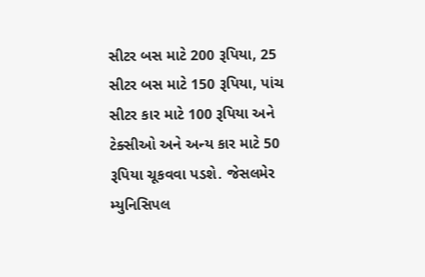સીટર બસ માટે 200 રૂપિયા, 25 સીટર બસ માટે 150 રૂપિયા, પાંચ સીટર કાર માટે 100 રૂપિયા અને ટેક્સીઓ અને અન્ય કાર માટે 50 રૂપિયા ચૂકવવા પડશે. જેસલમેર મ્યુનિસિપલ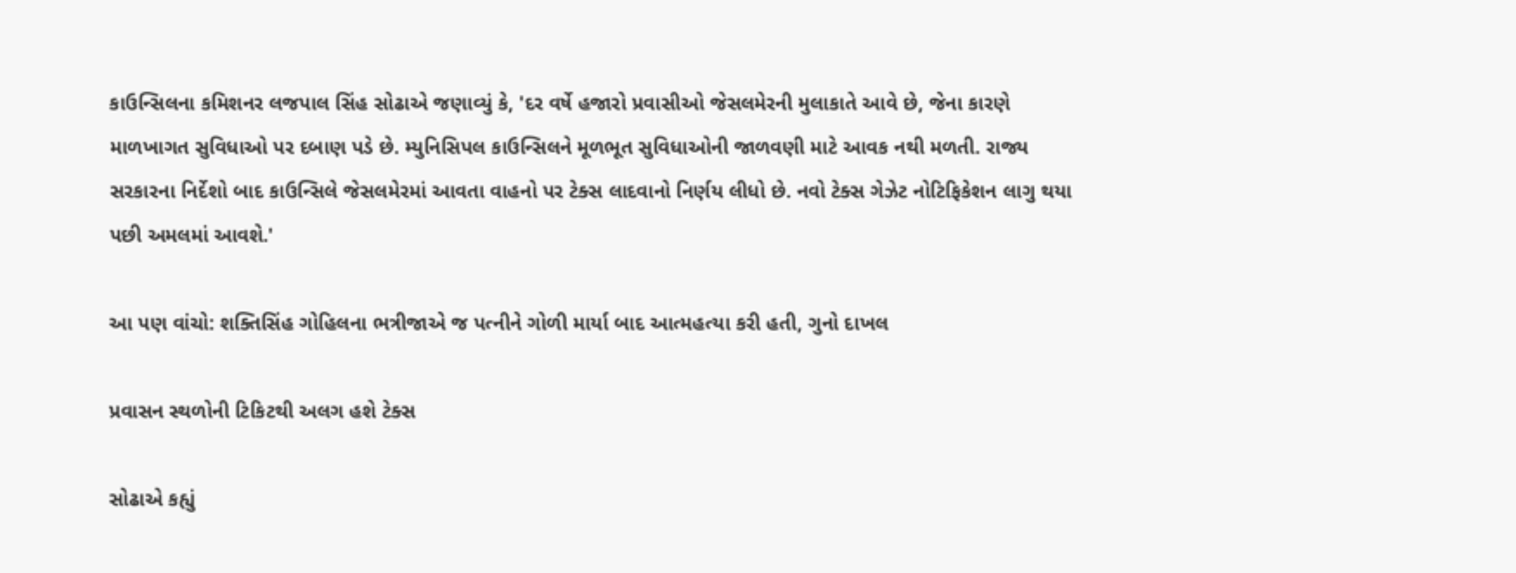કાઉન્સિલના કમિશનર લજપાલ સિંહ સોઢાએ જણાવ્યું કે, 'દર વર્ષે હજારો પ્રવાસીઓ જેસલમેરની મુલાકાતે આવે છે, જેના કારણે માળખાગત સુવિધાઓ પર દબાણ પડે છે. મ્યુનિસિપલ કાઉન્સિલને મૂળભૂત સુવિધાઓની જાળવણી માટે આવક નથી મળતી. રાજ્ય સરકારના નિર્દેશો બાદ કાઉન્સિલે જેસલમેરમાં આવતા વાહનો પર ટેક્સ લાદવાનો નિર્ણય લીધો છે. નવો ટેક્સ ગેઝેટ નોટિફિકેશન લાગુ થયા પછી અમલમાં આવશે.'

આ પણ વાંચો: શક્તિસિંહ ગોહિલના ભત્રીજાએ જ પત્નીને ગોળી માર્યા બાદ આત્મહત્યા કરી હતી, ગુનો દાખલ

પ્રવાસન સ્થળોની ટિકિટથી અલગ હશે ટેક્સ

સોઢાએ કહ્યું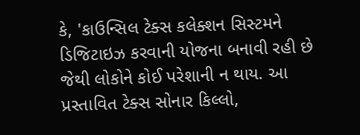કે, 'કાઉન્સિલ ટેક્સ કલેક્શન સિસ્ટમને ડિજિટાઇઝ કરવાની યોજના બનાવી રહી છે જેથી લોકોને કોઈ પરેશાની ન થાય. આ પ્રસ્તાવિત ટેક્સ સોનાર કિલ્લો,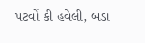પટવોં કી હવેલી, બડા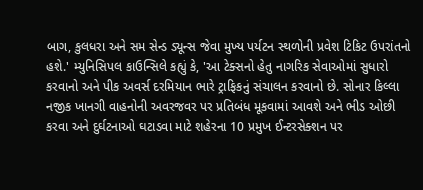બાગ, કુલધરા અને સમ સેન્ડ ડ્યૂન્સ જેવા મુખ્ય પર્યટન સ્થળોની પ્રવેશ ટિકિટ ઉપરાંતનો હશે.' મ્યુનિસિપલ કાઉન્સિલે કહ્યું કે, 'આ ટેક્સનો હેતુ નાગરિક સેવાઓમાં સુધારો કરવાનો અને પીક અવર્સ દરમિયાન ભારે ટ્રાફિકનું સંચાલન કરવાનો છે. સોનાર કિલ્લા નજીક ખાનગી વાહનોની અવરજવર પર પ્રતિબંધ મૂકવામાં આવશે અને ભીડ ઓછી કરવા અને દુર્ઘટનાઓ ઘટાડવા માટે શહેરના 10 પ્રમુખ ઈન્ટરસેક્શન પર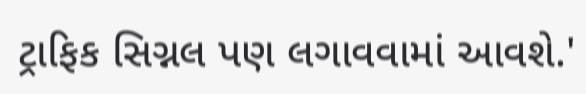ટ્રાફિક સિગ્નલ પણ લગાવવામાં આવશે.'